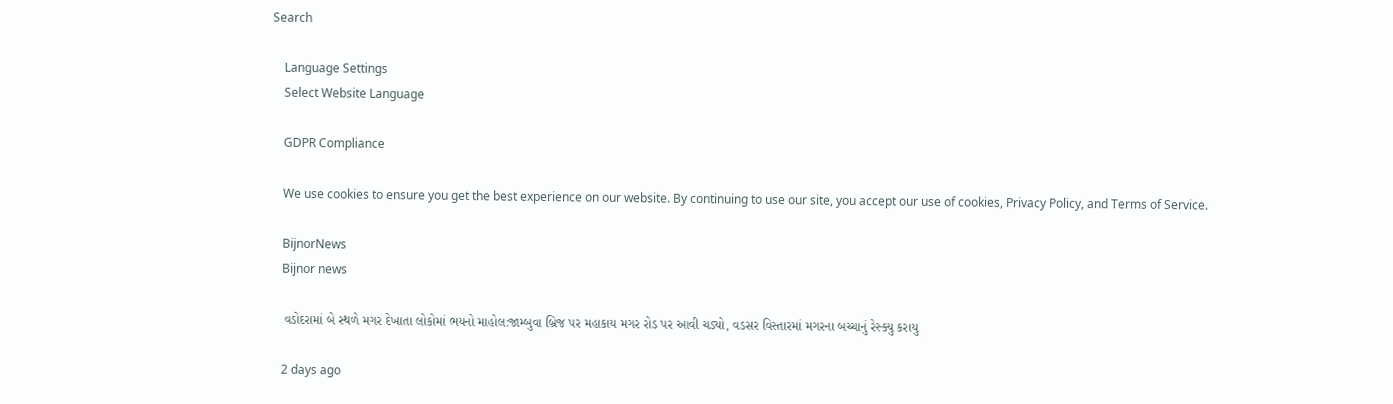Search

    Language Settings
    Select Website Language

    GDPR Compliance

    We use cookies to ensure you get the best experience on our website. By continuing to use our site, you accept our use of cookies, Privacy Policy, and Terms of Service.

    BijnorNews
    Bijnor news

    વડોદરામાં બે સ્થળે મગર દેખાતા લોકોમાં ભયનો માહોલ:જામ્બુવા બ્રિજ પર મહાકાય મગર રોડ પર આવી ચડ્યો, વડસર વિસ્તારમાં મગરના બચ્ચાનું રેસ્ક્યુ કરાયુ

    2 days ago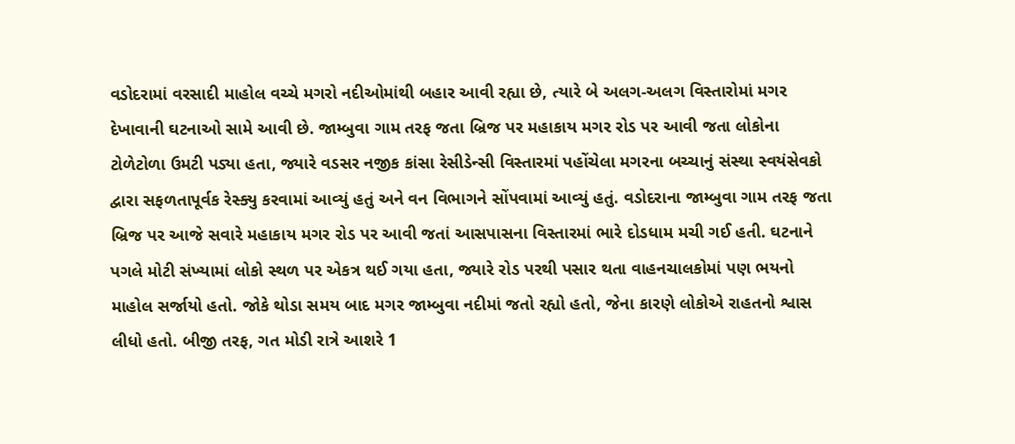વડોદરામાં વરસાદી માહોલ વચ્ચે મગરો નદીઓમાંથી બહાર આવી રહ્યા છે, ત્યારે બે અલગ-અલગ વિસ્તારોમાં મગર દેખાવાની ઘટનાઓ સામે આવી છે. જામ્બુવા ગામ તરફ જતા બ્રિજ પર મહાકાય મગર રોડ પર આવી જતા લોકોના ટોળેટોળા ઉમટી પડ્યા હતા, જ્યારે વડસર નજીક કાંસા રેસીડેન્સી વિસ્તારમાં પહોંચેલા મગરના બચ્ચાનું સંસ્થા સ્વયંસેવકો દ્વારા સફળતાપૂર્વક રેસ્ક્યુ કરવામાં આવ્યું હતું અને વન વિભાગને સોંપવામાં આવ્યું હતું. વડોદરાના જામ્બુવા ગામ તરફ જતા બ્રિજ પર આજે સવારે મહાકાય મગર રોડ પર આવી જતાં આસપાસના વિસ્તારમાં ભારે દોડધામ મચી ગઈ હતી. ઘટનાને પગલે મોટી સંખ્યામાં લોકો સ્થળ પર એકત્ર થઈ ગયા હતા, જ્યારે રોડ પરથી પસાર થતા વાહનચાલકોમાં પણ ભયનો માહોલ સર્જાયો હતો. જોકે થોડા સમય બાદ મગર જામ્બુવા નદીમાં જતો રહ્યો હતો, જેના કારણે લોકોએ રાહતનો શ્વાસ લીધો હતો. બીજી તરફ, ગત મોડી રાત્રે આશરે 1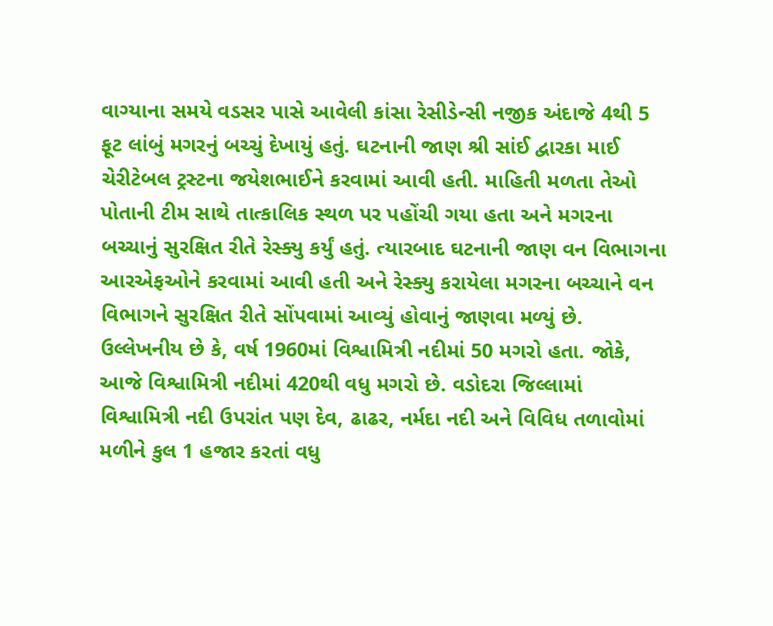વાગ્યાના સમયે વડસર પાસે આવેલી કાંસા રેસીડેન્સી નજીક અંદાજે 4થી 5 ફૂટ લાંબું મગરનું બચ્ચું દેખાયું હતું. ઘટનાની જાણ શ્રી સાંઈ દ્વારકા માઈ ચેરીટેબલ ટ્રસ્ટના જયેશભાઈને કરવામાં આવી હતી. માહિતી મળતા તેઓ પોતાની ટીમ સાથે તાત્કાલિક સ્થળ પર પહોંચી ગયા હતા અને મગરના બચ્ચાનું સુરક્ષિત રીતે રેસ્ક્યુ કર્યું હતું. ત્યારબાદ ઘટનાની જાણ વન વિભાગના આરએફઓને કરવામાં આવી હતી અને રેસ્ક્યુ કરાયેલા મગરના બચ્ચાને વન વિભાગને સુરક્ષિત રીતે સોંપવામાં આવ્યું હોવાનું જાણવા મળ્યું છે. ઉલ્લેખનીય છે કે, વર્ષ 1960માં વિશ્વામિત્રી નદીમાં 50 મગરો હતા. જોકે, આજે વિશ્વામિત્રી નદીમાં 420થી વધુ મગરો છે. વડોદરા જિલ્લામાં વિશ્વામિત્રી નદી ઉપરાંત પણ દેવ, ઢાઢર, નર્મદા નદી અને વિવિધ તળાવોમાં મળીને કુલ 1 હજાર કરતાં વધુ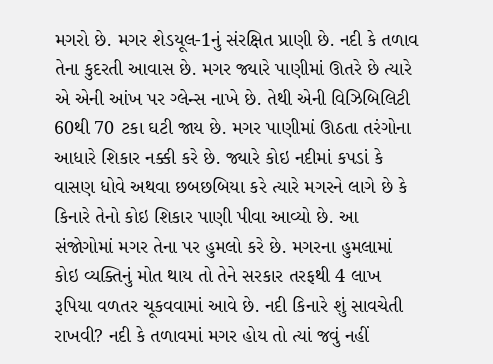મગરો છે. મગર શેડયૂલ-1નું સંરક્ષિત પ્રાણી છે. નદી કે તળાવ તેના કુદરતી આવાસ છે. મગર જ્યારે પાણીમાં ઊતરે છે ત્યારે એ એની આંખ પર ગ્લેન્સ નાખે છે. તેથી એની વિઝિબિલિટી 60થી 70 ટકા ઘટી જાય છે. મગર પાણીમાં ઊઠતા તરંગોના આધારે શિકાર નક્કી કરે છે. જ્યારે કોઇ નદીમાં કપડાં કે વાસણ ધોવે અથવા છબછબિયા કરે ત્યારે મગરને લાગે છે કે કિનારે તેનો કોઇ શિકાર પાણી પીવા આવ્યો છે. આ સંજોગોમાં મગર તેના પર હુમલો કરે છે. મગરના હુમલામાં કોઇ વ્યક્તિનું મોત થાય તો તેને સરકાર તરફથી 4 લાખ રૂપિયા વળતર ચૂકવવામાં આવે છે. નદી કિનારે શું સાવચેતી રાખવી? નદી કે તળાવમાં મગર હોય તો ત્યાં જવું નહીં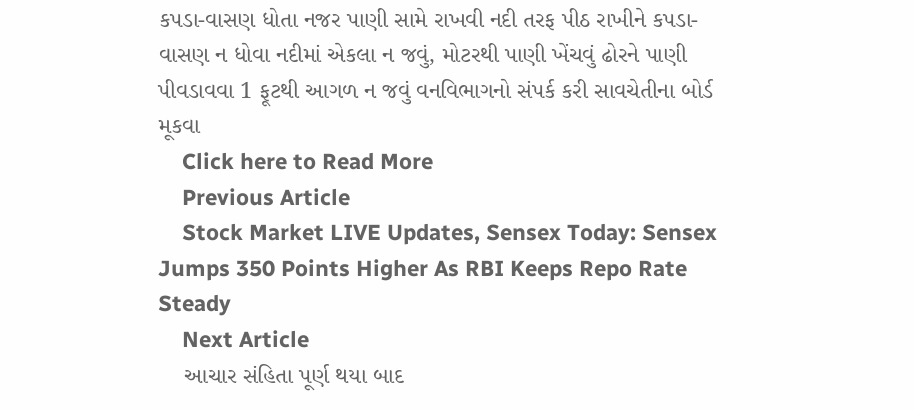કપડા-વાસણ ધોતા નજર પાણી સામે રાખવી નદી તરફ પીઠ રાખીને કપડા-વાસણ ન ધોવા નદીમાં એકલા ન જવું, મોટરથી પાણી ખેંચવું ઢોરને પાણી પીવડાવવા 1 ફૂટથી આગળ ન જવું વનવિભાગનો સંપર્ક કરી સાવચેતીના બોર્ડ મૂકવા
    Click here to Read More
    Previous Article
    Stock Market LIVE Updates, Sensex Today: Sensex Jumps 350 Points Higher As RBI Keeps Repo Rate Steady
    Next Article
    આચાર સંહિતા પૂર્ણ થયા બાદ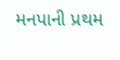મનપાની પ્રથમ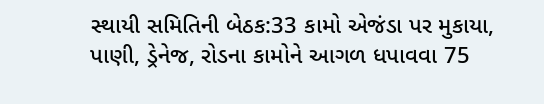સ્થાયી સમિતિની બેઠક:33 કામો એજંડા પર મુકાયા, પાણી, ડ્રેનેજ, રોડના કામોને આગળ ધપાવવા 75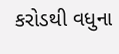કરોડથી વધુના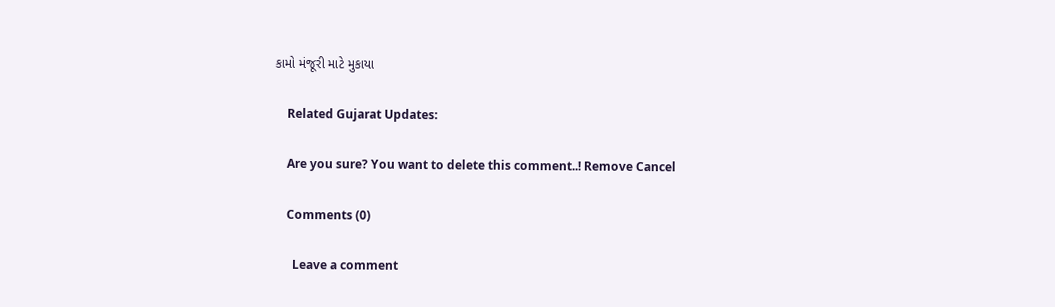કામો મંજૂરી માટે મુકાયા

    Related Gujarat Updates:

    Are you sure? You want to delete this comment..! Remove Cancel

    Comments (0)

      Leave a comment